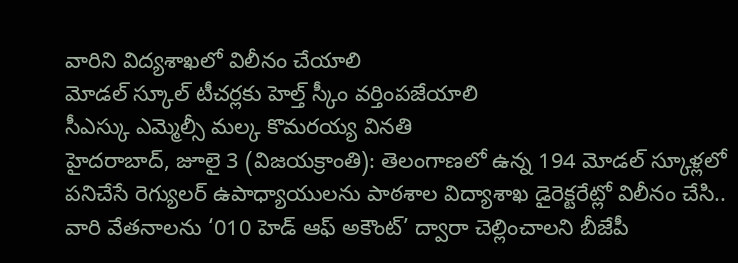వారిని విద్యశాఖలో విలీనం చేయాలి
మోడల్ స్కూల్ టీచర్లకు హెల్త్ స్కీం వర్తింపజేయాలి
సీఎస్కు ఎమ్మెల్సీ మల్క కొమరయ్య వినతి
హైదరాబాద్, జూలై 3 (విజయక్రాంతి): తెలంగాణలో ఉన్న 194 మోడల్ స్కూళ్లలో పనిచేసే రెగ్యులర్ ఉపాధ్యాయులను పాఠశాల విద్యాశాఖ డైరెక్టరేట్లో విలీనం చేసి.. వారి వేతనాలను ‘010 హెడ్ ఆఫ్ అకౌంట్’ ద్వారా చెల్లించాలని బీజేపీ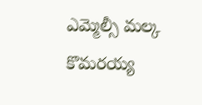ఎమ్మెల్సీ మల్క కొమరయ్య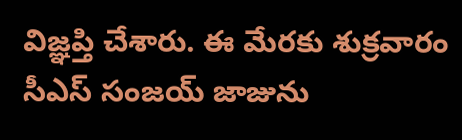విజ్ఞప్తి చేశారు. ఈ మేరకు శుక్రవారం సీఎస్ సంజయ్ జాజును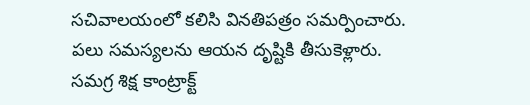సచివాలయంలో కలిసి వినతిపత్రం సమర్పించారు.
పలు సమస్యలను ఆయన దృష్టికి తీసుకెళ్లారు. సమగ్ర శిక్ష కాంట్రాక్ట్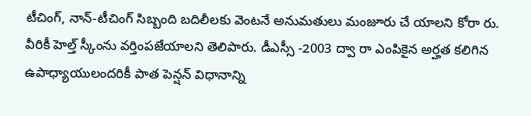టీచింగ్, నాన్-టీచింగ్ సిబ్బంది బదిలీలకు వెంటనే అనుమతులు మంజూరు చే యాలని కోరా రు. వీరికీ హెల్త్ స్కీంను వర్తింపజేయాలని తెలిపారు. డీఎస్సీ -2003 ద్వా రా ఎంపికైన అర్హత కలిగిన ఉపాధ్యాయులందరికీ పాత పెన్షన్ విధానాన్ని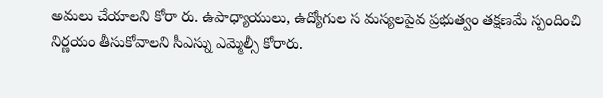అమలు చేయాలని కోరా రు. ఉపాధ్యాయులు, ఉద్యోగుల స మస్యలపైవ ప్రభుత్వం తక్షణమే స్పందించి నిర్ణయం తీసుకోవాలని సీఎస్ను ఎమ్మెల్సీ కోరారు.